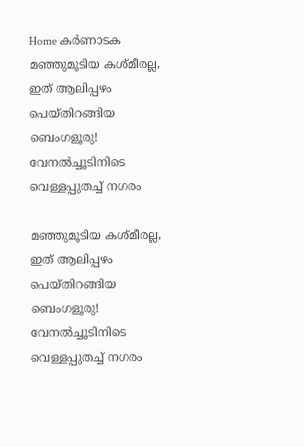Home കർണാടക മഞ്ഞുമൂടിയ കശ്മീരല്ല, ഇത് ആലിപ്പഴം പെയ്തിറങ്ങിയ ബെംഗളൂരു! വേനല്‍ച്ചൂടിനിടെ വെള്ളപ്പുതച്ച്‌ നഗരം

മഞ്ഞുമൂടിയ കശ്മീരല്ല, ഇത് ആലിപ്പഴം പെയ്തിറങ്ങിയ ബെംഗളൂരു! വേനല്‍ച്ചൂടിനിടെ വെള്ളപ്പുതച്ച്‌ നഗരം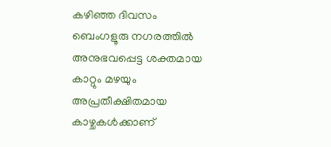കഴിഞ്ഞ ദിവസം ബെംഗളൂരു നഗരത്തില്‍ അനുഭവപ്പെട്ട ശക്തമായ കാറ്റും മഴയും അപ്രതീക്ഷിതമായ കാഴ്ചകള്‍ക്കാണ്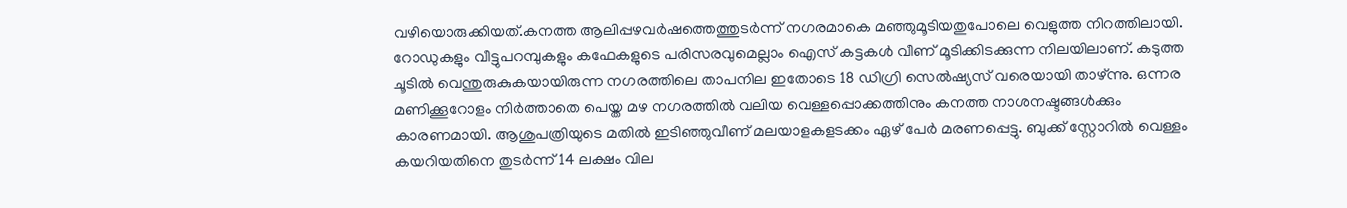വഴിയൊരുക്കിയത്.കനത്ത ആലിപ്പഴവർഷത്തെത്തുടർന്ന് നഗരമാകെ മഞ്ഞുമൂടിയതുപോലെ വെളുത്ത നിറത്തിലായി. റോഡുകളും വീട്ടുപറമ്പുകളും കഫേകളുടെ പരിസരവുമെല്ലാം ഐസ് കട്ടകള്‍ വീണ് മൂടിക്കിടക്കുന്ന നിലയിലാണ്. കടുത്ത ചൂടില്‍ വെന്തുരുകുകയായിരുന്ന നഗരത്തിലെ താപനില ഇതോടെ 18 ഡിഗ്രി സെല്‍ഷ്യസ് വരെയായി താഴ്ന്നു. ഒന്നര മണിക്കൂറോളം നിർത്താതെ പെയ്ത മഴ നഗരത്തില്‍ വലിയ വെള്ളപ്പൊക്കത്തിനും കനത്ത നാശനഷ്ടങ്ങള്‍ക്കും കാരണമായി. ആശുപത്രിയുടെ മതില്‍ ഇടിഞ്ഞുവീണ് മലയാളകളടക്കം ഏഴ് പേർ മരണപ്പെട്ടു. ബുക്ക് സ്റ്റോറില്‍ വെള്ളം കയറിയതിനെ തുടർന്ന് 14 ലക്ഷം വില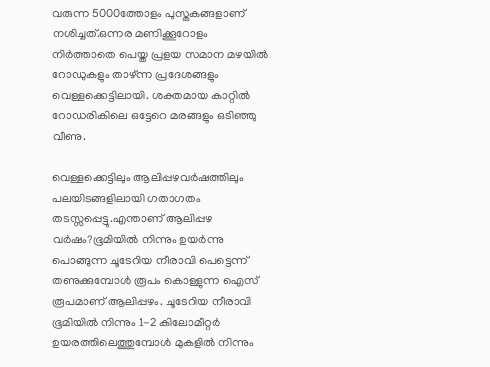വരുന്ന 5000ത്തോളം പുസ്തകങ്ങളാണ് നശിച്ചത്.ഒന്നര മണിക്കൂറോളം നിർത്താതെ പെയ്ത പ്രളയ സമാന മഴയില്‍ റോഡുകളും താഴ്ന്ന പ്രദേശങ്ങളും വെള്ളക്കെട്ടിലായി. ശക്തമായ കാറ്റില്‍ റോഡരികിലെ ഒട്ടേറെ മരങ്ങളും ഒടിഞ്ഞു വീണു.

വെള്ളക്കെട്ടിലും ആലിപ്പഴവർഷത്തിലും പലയിടങ്ങളിലായി ഗതാഗതം തടസ്സപ്പെട്ടു.എന്താണ് ആലിപ്പഴ വർഷം?ഭൂമിയില്‍ നിന്നും ഉയർന്നു പൊങ്ങുന്ന ചൂടേറിയ നീരാവി പെട്ടെന്ന് തണുക്കുമ്പോള്‍ രൂപം കൊള്ളുന്ന ഐസ് രൂപമാണ് ആലിപ്പഴം. ചൂടേറിയ നീരാവി ഭൂമിയില്‍ നിന്നും 1-2 കിലോമീറ്റർ ഉയരത്തിലെത്തുമ്പോള്‍ മുകളില്‍ നിന്നും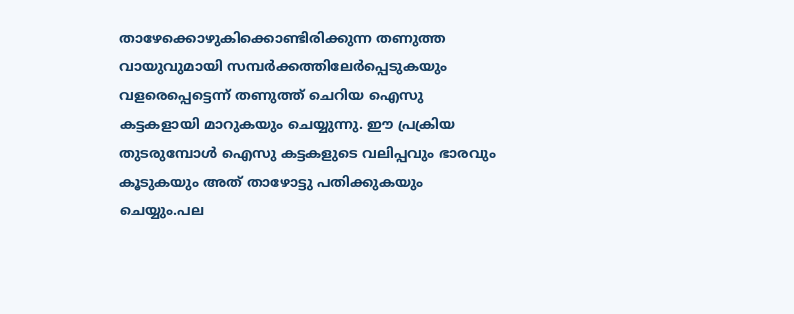താഴേക്കൊഴുകിക്കൊണ്ടിരിക്കുന്ന തണുത്ത വായുവുമായി സമ്പർക്കത്തിലേർപ്പെടുകയും വളരെപ്പെട്ടെന്ന് തണുത്ത് ചെറിയ ഐസു കട്ടകളായി മാറുകയും ചെയ്യുന്നു. ഈ പ്രക്രിയ തുടരുമ്പോള്‍ ഐസു കട്ടകളുടെ വലിപ്പവും ഭാരവും കൂടുകയും അത് താഴോട്ടു പതിക്കുകയും ചെയ്യും.പല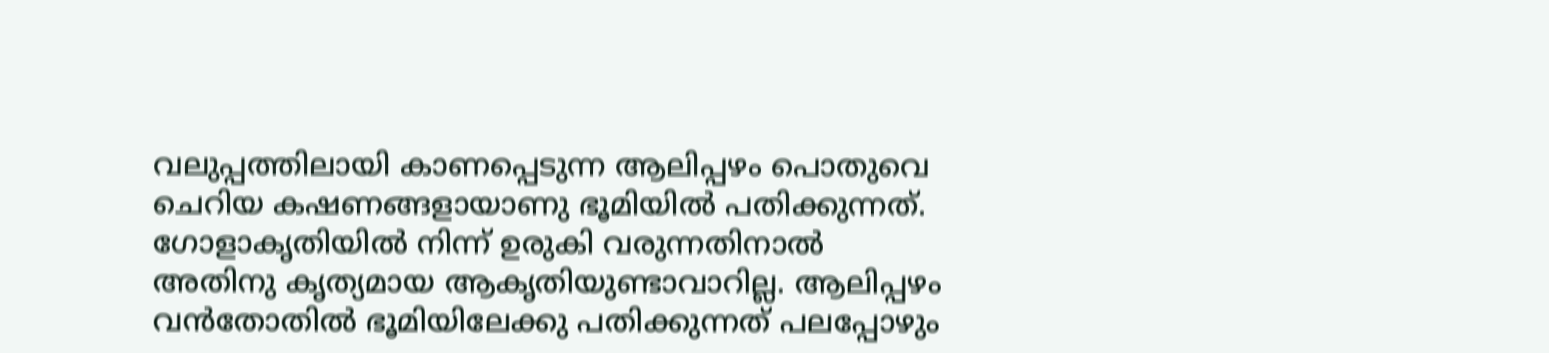വലുപ്പത്തിലായി കാണപ്പെടുന്ന ആലിപ്പഴം പൊതുവെ ചെറിയ കഷണങ്ങളായാണു ഭൂമിയില്‍ പതിക്കുന്നത്. ഗോളാകൃതിയില്‍ നിന്ന് ഉരുകി വരുന്നതിനാല്‍ അതിനു കൃത്യമായ ആകൃതിയുണ്ടാവാറില്ല. ആലിപ്പഴം വൻതോതില്‍ ഭൂമിയിലേക്കു പതിക്കുന്നത് പലപ്പോഴും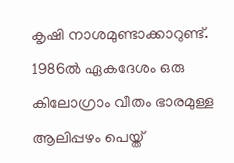കൃഷി നാശമുണ്ടാക്കാറുണ്ട്. 1986ല്‍ ഏകദേശം ഒരു കിലോഗ്രാം വീതം ഭാരമുള്ള ആലിപ്പഴം പെയ്ത്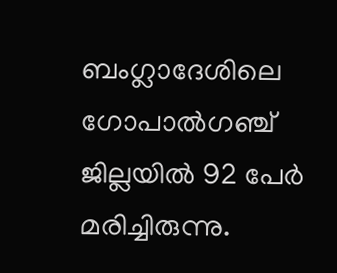ബംഗ്ലാദേശിലെ ഗോപാല്‍ഗഞ്ച് ജില്ലയില്‍ 92 പേർ മരിച്ചിരുന്നു.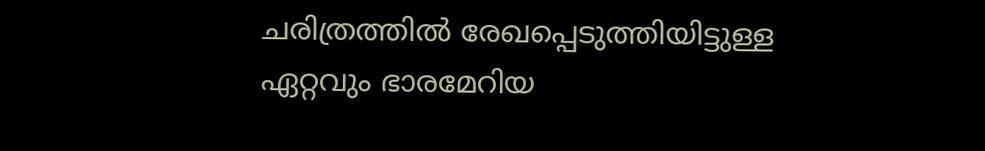ചരിത്രത്തില്‍ രേഖപ്പെടുത്തിയിട്ടുള്ള ഏറ്റവും ഭാരമേറിയ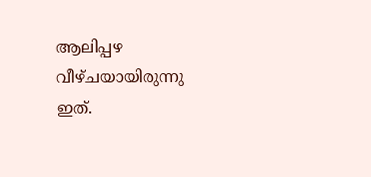ആലിപ്പഴ വീഴ്ചയായിരുന്നു ഇത്.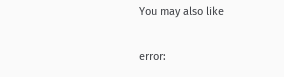You may also like

error: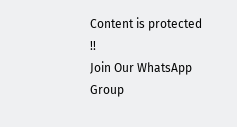Content is protected !!
Join Our WhatsApp Group